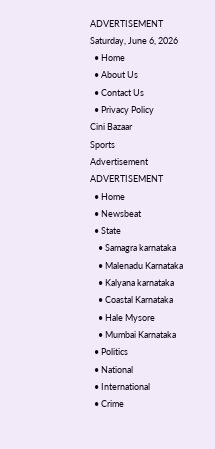ADVERTISEMENT
Saturday, June 6, 2026
  • Home
  • About Us
  • Contact Us
  • Privacy Policy
Cini Bazaar
Sports
Advertisement
ADVERTISEMENT
  • Home
  • Newsbeat
  • State
    • Samagra karnataka
    • Malenadu Karnataka
    • Kalyana karnataka
    • Coastal Karnataka
    • Hale Mysore
    • Mumbai Karnataka
  • Politics
  • National
  • International
  • Crime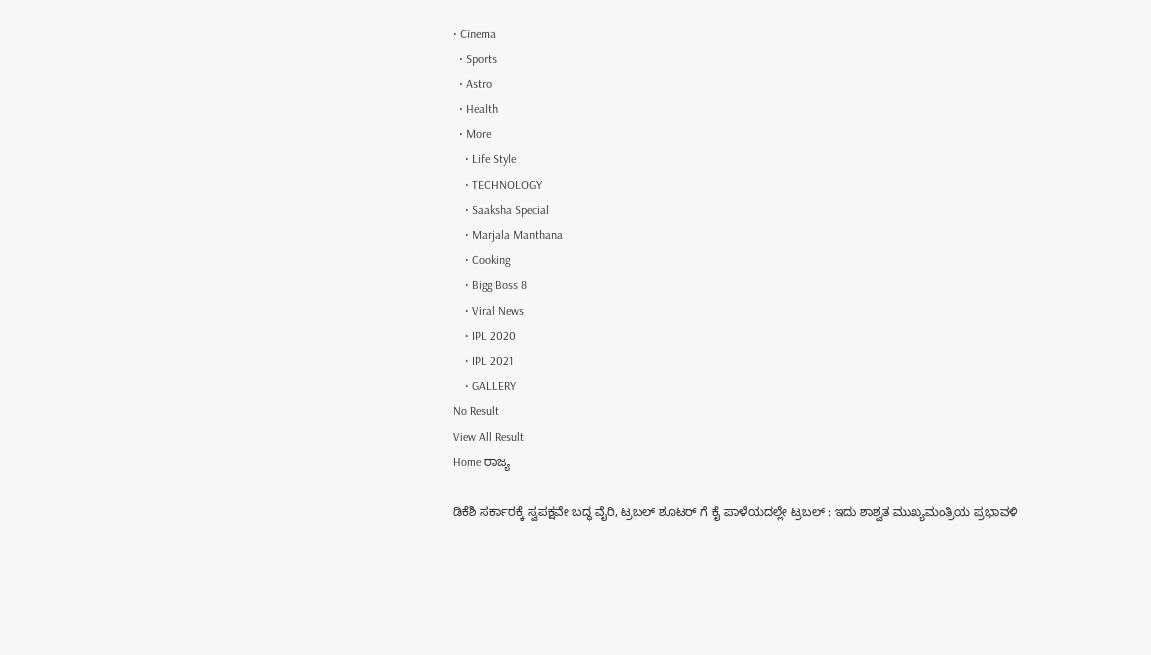• Cinema
  • Sports
  • Astro
  • Health
  • More
    • Life Style
    • TECHNOLOGY
    • Saaksha Special
    • Marjala Manthana
    • Cooking
    • Bigg Boss 8
    • Viral News
    • IPL 2020
    • IPL 2021
    • GALLERY
No Result
View All Result
Home ರಾಜ್ಯ

ಡಿಕೆಶಿ ಸರ್ಕಾರಕ್ಕೆ ಸ್ವಪಕ್ಷವೇ ಬದ್ಧ ವೈರಿ, ಟ್ರಬಲ್ ಶೂಟರ್ ಗೆ ಕೈ ಪಾಳೆಯದಲ್ಲೇ ಟ್ರಬಲ್ : ಇದು ಶಾಶ್ವತ ಮುಖ್ಯಮಂತ್ರಿಯ ಪ್ರಭಾವಳಿ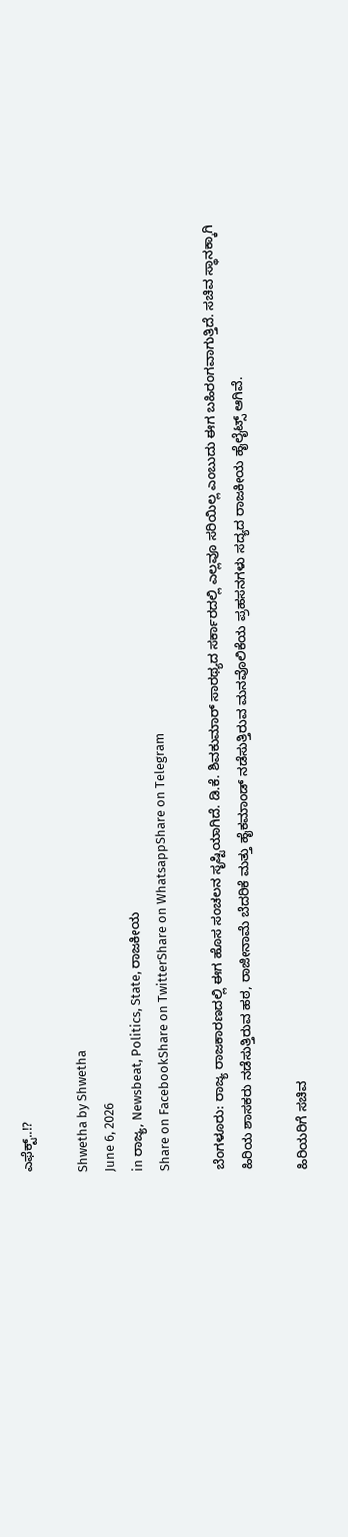ಎಫೆಕ್ಟ್..!?

Shwetha by Shwetha
June 6, 2026
in ರಾಜ್ಯ, Newsbeat, Politics, State, ರಾಜಕೀಯ
Share on FacebookShare on TwitterShare on WhatsappShare on Telegram

ಬೆಂಗಳೂರು: ರಾಜ್ಯ ರಾಜಕಾರಣದಲ್ಲಿ ಈಗ ಹೊಸ ಸಂಚಲನ ಸೃಷ್ಟಿಯಾಗಿದೆ. ಡಿ.ಕೆ. ಶಿವಕುಮಾರ್ ಸಾರಥ್ಯದ ಸರ್ಕಾರದಲ್ಲಿ ಎಲ್ಲವೂ ಸರಿಯಿಲ್ಲ ಎಂಬುದು ಈಗ ಬಹಿರಂಗವಾಗುತ್ತಿದೆ. ಸಚಿವ ಸ್ಥಾನಕ್ಕಾಗಿ ಹಿರಿಯ ಶಾಸಕರು ನಡೆಸುತ್ತಿರುವ ಹಠ, ರಾಜೀನಾಮೆ ಬೆದರಿಕೆ ಮತ್ತು ಹೈಕಮಾಂಡ್ ನಡೆಸುತ್ತಿರುವ ಮನವೊಲಿಕೆಯ ಪ್ರಹಸನಗಳು ಸದ್ಯದ ರಾಜಕೀಯ ಹೈಲೈಟ್ಸ್ ಆಗಿವೆ.

ಹಿರಿಯರಿಗೆ ಸಚಿವ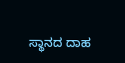ಸ್ಥಾನದ ದಾಹ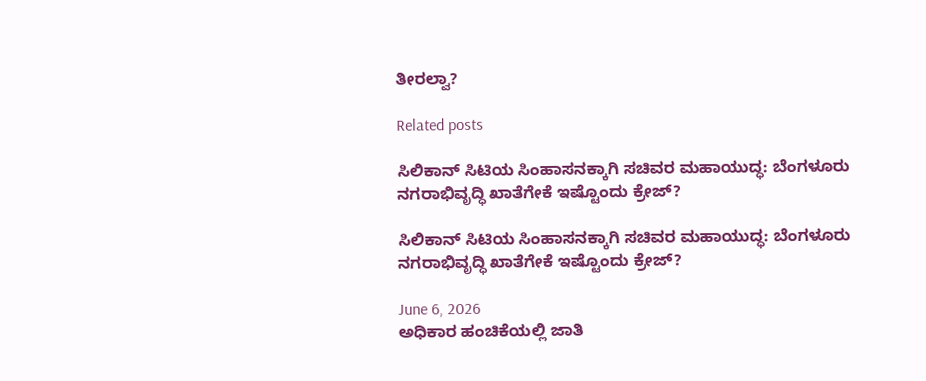ತೀರಲ್ವಾ?

Related posts

ಸಿಲಿಕಾನ್ ಸಿಟಿಯ ಸಿಂಹಾಸನಕ್ಕಾಗಿ ಸಚಿವರ ಮಹಾಯುದ್ಧ: ಬೆಂಗಳೂರು ನಗರಾಭಿವೃದ್ಧಿ ಖಾತೆಗೇಕೆ ಇಷ್ಟೊಂದು ಕ್ರೇಜ್?

ಸಿಲಿಕಾನ್ ಸಿಟಿಯ ಸಿಂಹಾಸನಕ್ಕಾಗಿ ಸಚಿವರ ಮಹಾಯುದ್ಧ: ಬೆಂಗಳೂರು ನಗರಾಭಿವೃದ್ಧಿ ಖಾತೆಗೇಕೆ ಇಷ್ಟೊಂದು ಕ್ರೇಜ್?

June 6, 2026
ಅಧಿಕಾರ ಹಂಚಿಕೆಯಲ್ಲಿ ಜಾತಿ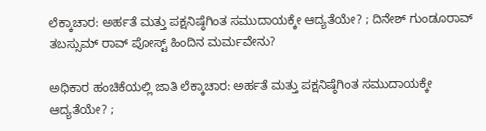ಲೆಕ್ಕಾಚಾರ: ಅರ್ಹತೆ ಮತ್ತು ಪಕ್ಷನಿಷ್ಠೆಗಿಂತ ಸಮುದಾಯಕ್ಕೇ ಆದ್ಯತೆಯೇ? ; ದಿನೇಶ್ ಗುಂಡೂರಾವ್ ತಬಸ್ಸುಮ್ ರಾವ್ ಪೋಸ್ಟ್ ಹಿಂದಿನ ಮರ್ಮವೇನು?

ಅಧಿಕಾರ ಹಂಚಿಕೆಯಲ್ಲಿ ಜಾತಿ ಲೆಕ್ಕಾಚಾರ: ಅರ್ಹತೆ ಮತ್ತು ಪಕ್ಷನಿಷ್ಠೆಗಿಂತ ಸಮುದಾಯಕ್ಕೇ ಆದ್ಯತೆಯೇ? ;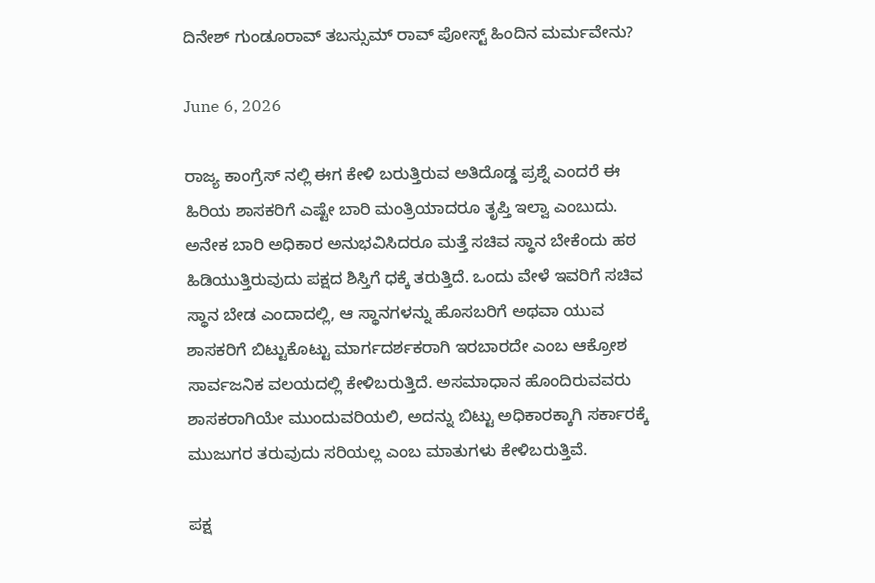ದಿನೇಶ್ ಗುಂಡೂರಾವ್ ತಬಸ್ಸುಮ್ ರಾವ್ ಪೋಸ್ಟ್ ಹಿಂದಿನ ಮರ್ಮವೇನು?

June 6, 2026

ರಾಜ್ಯ ಕಾಂಗ್ರೆಸ್ ನಲ್ಲಿ ಈಗ ಕೇಳಿ ಬರುತ್ತಿರುವ ಅತಿದೊಡ್ಡ ಪ್ರಶ್ನೆ ಎಂದರೆ ಈ ಹಿರಿಯ ಶಾಸಕರಿಗೆ ಎಷ್ಟೇ ಬಾರಿ ಮಂತ್ರಿಯಾದರೂ ತೃಪ್ತಿ ಇಲ್ವಾ ಎಂಬುದು. ಅನೇಕ ಬಾರಿ ಅಧಿಕಾರ ಅನುಭವಿಸಿದರೂ ಮತ್ತೆ ಸಚಿವ ಸ್ಥಾನ ಬೇಕೆಂದು ಹಠ ಹಿಡಿಯುತ್ತಿರುವುದು ಪಕ್ಷದ ಶಿಸ್ತಿಗೆ ಧಕ್ಕೆ ತರುತ್ತಿದೆ. ಒಂದು ವೇಳೆ ಇವರಿಗೆ ಸಚಿವ ಸ್ಥಾನ ಬೇಡ ಎಂದಾದಲ್ಲಿ, ಆ ಸ್ಥಾನಗಳನ್ನು ಹೊಸಬರಿಗೆ ಅಥವಾ ಯುವ ಶಾಸಕರಿಗೆ ಬಿಟ್ಟುಕೊಟ್ಟು ಮಾರ್ಗದರ್ಶಕರಾಗಿ ಇರಬಾರದೇ ಎಂಬ ಆಕ್ರೋಶ ಸಾರ್ವಜನಿಕ ವಲಯದಲ್ಲಿ ಕೇಳಿಬರುತ್ತಿದೆ. ಅಸಮಾಧಾನ ಹೊಂದಿರುವವರು ಶಾಸಕರಾಗಿಯೇ ಮುಂದುವರಿಯಲಿ, ಅದನ್ನು ಬಿಟ್ಟು ಅಧಿಕಾರಕ್ಕಾಗಿ ಸರ್ಕಾರಕ್ಕೆ ಮುಜುಗರ ತರುವುದು ಸರಿಯಲ್ಲ ಎಂಬ ಮಾತುಗಳು ಕೇಳಿಬರುತ್ತಿವೆ.

ಪಕ್ಷ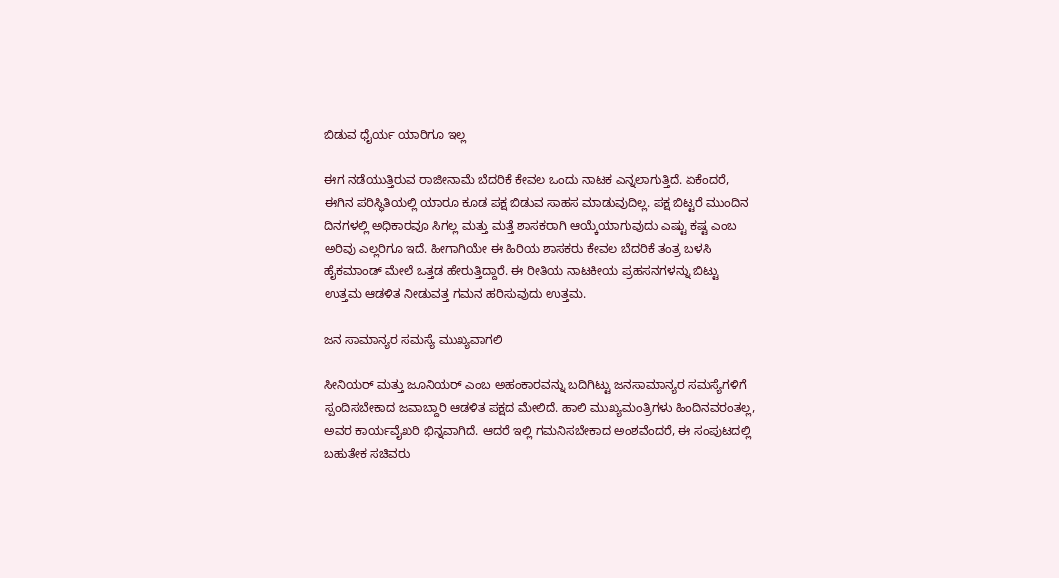ಬಿಡುವ ಧೈರ್ಯ ಯಾರಿಗೂ ಇಲ್ಲ

ಈಗ ನಡೆಯುತ್ತಿರುವ ರಾಜೀನಾಮೆ ಬೆದರಿಕೆ ಕೇವಲ ಒಂದು ನಾಟಕ ಎನ್ನಲಾಗುತ್ತಿದೆ. ಏಕೆಂದರೆ, ಈಗಿನ ಪರಿಸ್ಥಿತಿಯಲ್ಲಿ ಯಾರೂ ಕೂಡ ಪಕ್ಷ ಬಿಡುವ ಸಾಹಸ ಮಾಡುವುದಿಲ್ಲ. ಪಕ್ಷ ಬಿಟ್ಟರೆ ಮುಂದಿನ ದಿನಗಳಲ್ಲಿ ಅಧಿಕಾರವೂ ಸಿಗಲ್ಲ ಮತ್ತು ಮತ್ತೆ ಶಾಸಕರಾಗಿ ಆಯ್ಕೆಯಾಗುವುದು ಎಷ್ಟು ಕಷ್ಟ ಎಂಬ ಅರಿವು ಎಲ್ಲರಿಗೂ ಇದೆ. ಹೀಗಾಗಿಯೇ ಈ ಹಿರಿಯ ಶಾಸಕರು ಕೇವಲ ಬೆದರಿಕೆ ತಂತ್ರ ಬಳಸಿ ಹೈಕಮಾಂಡ್ ಮೇಲೆ ಒತ್ತಡ ಹೇರುತ್ತಿದ್ದಾರೆ. ಈ ರೀತಿಯ ನಾಟಕೀಯ ಪ್ರಹಸನಗಳನ್ನು ಬಿಟ್ಟು ಉತ್ತಮ ಆಡಳಿತ ನೀಡುವತ್ತ ಗಮನ ಹರಿಸುವುದು ಉತ್ತಮ.

ಜನ ಸಾಮಾನ್ಯರ ಸಮಸ್ಯೆ ಮುಖ್ಯವಾಗಲಿ

ಸೀನಿಯರ್ ಮತ್ತು ಜೂನಿಯರ್ ಎಂಬ ಅಹಂಕಾರವನ್ನು ಬದಿಗಿಟ್ಟು ಜನಸಾಮಾನ್ಯರ ಸಮಸ್ಯೆಗಳಿಗೆ ಸ್ಪಂದಿಸಬೇಕಾದ ಜವಾಬ್ದಾರಿ ಆಡಳಿತ ಪಕ್ಷದ ಮೇಲಿದೆ. ಹಾಲಿ ಮುಖ್ಯಮಂತ್ರಿಗಳು ಹಿಂದಿನವರಂತಲ್ಲ, ಅವರ ಕಾರ್ಯವೈಖರಿ ಭಿನ್ನವಾಗಿದೆ. ಆದರೆ ಇಲ್ಲಿ ಗಮನಿಸಬೇಕಾದ ಅಂಶವೆಂದರೆ, ಈ ಸಂಪುಟದಲ್ಲಿ ಬಹುತೇಕ ಸಚಿವರು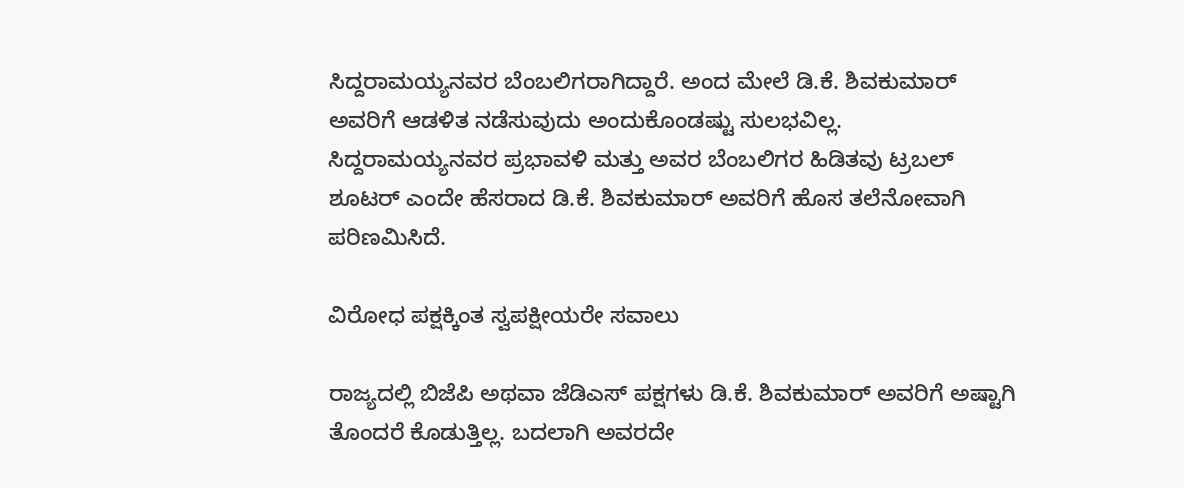ಸಿದ್ದರಾಮಯ್ಯನವರ ಬೆಂಬಲಿಗರಾಗಿದ್ದಾರೆ. ಅಂದ ಮೇಲೆ ಡಿ.ಕೆ. ಶಿವಕುಮಾರ್ ಅವರಿಗೆ ಆಡಳಿತ ನಡೆಸುವುದು ಅಂದುಕೊಂಡಷ್ಟು ಸುಲಭವಿಲ್ಲ. ಸಿದ್ದರಾಮಯ್ಯನವರ ಪ್ರಭಾವಳಿ ಮತ್ತು ಅವರ ಬೆಂಬಲಿಗರ ಹಿಡಿತವು ಟ್ರಬಲ್ ಶೂಟರ್ ಎಂದೇ ಹೆಸರಾದ ಡಿ.ಕೆ. ಶಿವಕುಮಾರ್ ಅವರಿಗೆ ಹೊಸ ತಲೆನೋವಾಗಿ ಪರಿಣಮಿಸಿದೆ.

ವಿರೋಧ ಪಕ್ಷಕ್ಕಿಂತ ಸ್ವಪಕ್ಷೀಯರೇ ಸವಾಲು

ರಾಜ್ಯದಲ್ಲಿ ಬಿಜೆಪಿ ಅಥವಾ ಜೆಡಿಎಸ್ ಪಕ್ಷಗಳು ಡಿ.ಕೆ. ಶಿವಕುಮಾರ್ ಅವರಿಗೆ ಅಷ್ಟಾಗಿ ತೊಂದರೆ ಕೊಡುತ್ತಿಲ್ಲ. ಬದಲಾಗಿ ಅವರದೇ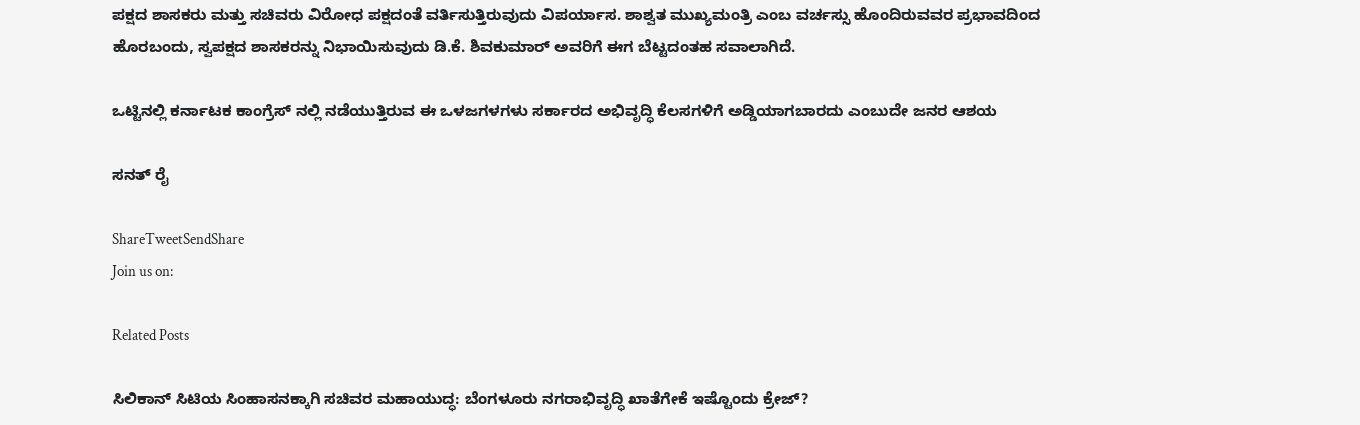ಪಕ್ಷದ ಶಾಸಕರು ಮತ್ತು ಸಚಿವರು ವಿರೋಧ ಪಕ್ಷದಂತೆ ವರ್ತಿಸುತ್ತಿರುವುದು ವಿಪರ್ಯಾಸ. ಶಾಶ್ವತ ಮುಖ್ಯಮಂತ್ರಿ ಎಂಬ ವರ್ಚಸ್ಸು ಹೊಂದಿರುವವರ ಪ್ರಭಾವದಿಂದ ಹೊರಬಂದು, ಸ್ವಪಕ್ಷದ ಶಾಸಕರನ್ನು ನಿಭಾಯಿಸುವುದು ಡಿ.ಕೆ. ಶಿವಕುಮಾರ್ ಅವರಿಗೆ ಈಗ ಬೆಟ್ಟದಂತಹ ಸವಾಲಾಗಿದೆ.

ಒಟ್ಟಿನಲ್ಲಿ ಕರ್ನಾಟಕ ಕಾಂಗ್ರೆಸ್ ನಲ್ಲಿ ನಡೆಯುತ್ತಿರುವ ಈ ಒಳಜಗಳಗಳು ಸರ್ಕಾರದ ಅಭಿವೃದ್ಧಿ ಕೆಲಸಗಳಿಗೆ ಅಡ್ಡಿಯಾಗಬಾರದು ಎಂಬುದೇ ಜನರ ಆಶಯ

ಸನತ್ ರೈ

ShareTweetSendShare
Join us on:

Related Posts

ಸಿಲಿಕಾನ್ ಸಿಟಿಯ ಸಿಂಹಾಸನಕ್ಕಾಗಿ ಸಚಿವರ ಮಹಾಯುದ್ಧ: ಬೆಂಗಳೂರು ನಗರಾಭಿವೃದ್ಧಿ ಖಾತೆಗೇಕೆ ಇಷ್ಟೊಂದು ಕ್ರೇಜ್?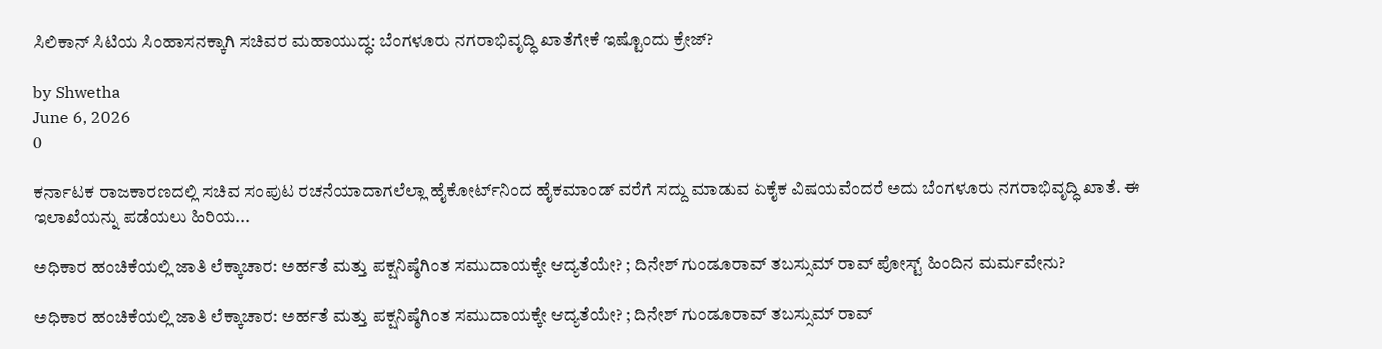ಸಿಲಿಕಾನ್ ಸಿಟಿಯ ಸಿಂಹಾಸನಕ್ಕಾಗಿ ಸಚಿವರ ಮಹಾಯುದ್ಧ: ಬೆಂಗಳೂರು ನಗರಾಭಿವೃದ್ಧಿ ಖಾತೆಗೇಕೆ ಇಷ್ಟೊಂದು ಕ್ರೇಜ್?

by Shwetha
June 6, 2026
0

ಕರ್ನಾಟಕ ರಾಜಕಾರಣದಲ್ಲಿ ಸಚಿವ ಸಂಪುಟ ರಚನೆಯಾದಾಗಲೆಲ್ಲಾ ಹೈಕೋರ್ಟ್‌ನಿಂದ ಹೈಕಮಾಂಡ್ ವರೆಗೆ ಸದ್ದು ಮಾಡುವ ಏಕೈಕ ವಿಷಯವೆಂದರೆ ಅದು ಬೆಂಗಳೂರು ನಗರಾಭಿವೃದ್ಧಿ ಖಾತೆ. ಈ ಇಲಾಖೆಯನ್ನು ಪಡೆಯಲು ಹಿರಿಯ...

ಅಧಿಕಾರ ಹಂಚಿಕೆಯಲ್ಲಿ ಜಾತಿ ಲೆಕ್ಕಾಚಾರ: ಅರ್ಹತೆ ಮತ್ತು ಪಕ್ಷನಿಷ್ಠೆಗಿಂತ ಸಮುದಾಯಕ್ಕೇ ಆದ್ಯತೆಯೇ? ; ದಿನೇಶ್ ಗುಂಡೂರಾವ್ ತಬಸ್ಸುಮ್ ರಾವ್ ಪೋಸ್ಟ್ ಹಿಂದಿನ ಮರ್ಮವೇನು?

ಅಧಿಕಾರ ಹಂಚಿಕೆಯಲ್ಲಿ ಜಾತಿ ಲೆಕ್ಕಾಚಾರ: ಅರ್ಹತೆ ಮತ್ತು ಪಕ್ಷನಿಷ್ಠೆಗಿಂತ ಸಮುದಾಯಕ್ಕೇ ಆದ್ಯತೆಯೇ? ; ದಿನೇಶ್ ಗುಂಡೂರಾವ್ ತಬಸ್ಸುಮ್ ರಾವ್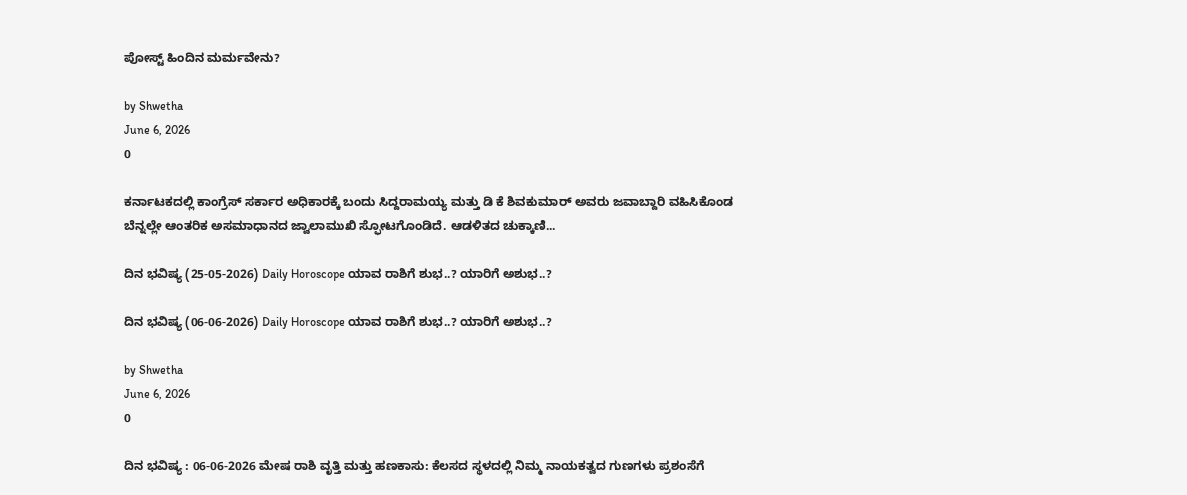ಪೋಸ್ಟ್ ಹಿಂದಿನ ಮರ್ಮವೇನು?

by Shwetha
June 6, 2026
0

ಕರ್ನಾಟಕದಲ್ಲಿ ಕಾಂಗ್ರೆಸ್ ಸರ್ಕಾರ ಅಧಿಕಾರಕ್ಕೆ ಬಂದು ಸಿದ್ದರಾಮಯ್ಯ ಮತ್ತು ಡಿ ಕೆ ಶಿವಕುಮಾರ್ ಅವರು ಜವಾಬ್ದಾರಿ ವಹಿಸಿಕೊಂಡ ಬೆನ್ನಲ್ಲೇ ಆಂತರಿಕ ಅಸಮಾಧಾನದ ಜ್ವಾಲಾಮುಖಿ ಸ್ಫೋಟಗೊಂಡಿದೆ. ಆಡಳಿತದ ಚುಕ್ಕಾಣಿ...

ದಿನ ಭವಿಷ್ಯ (25-05-2026) Daily Horoscope ಯಾವ ರಾಶಿಗೆ ಶುಭ..? ಯಾರಿಗೆ ಅಶುಭ..?

ದಿನ ಭವಿಷ್ಯ (06-06-2026) Daily Horoscope ಯಾವ ರಾಶಿಗೆ ಶುಭ..? ಯಾರಿಗೆ ಅಶುಭ..?

by Shwetha
June 6, 2026
0

ದಿನ ಭವಿಷ್ಯ : 06-06-2026 ಮೇಷ ರಾಶಿ ವೃತ್ತಿ ಮತ್ತು ಹಣಕಾಸು: ಕೆಲಸದ ಸ್ಥಳದಲ್ಲಿ ನಿಮ್ಮ ನಾಯಕತ್ವದ ಗುಣಗಳು ಪ್ರಶಂಸೆಗೆ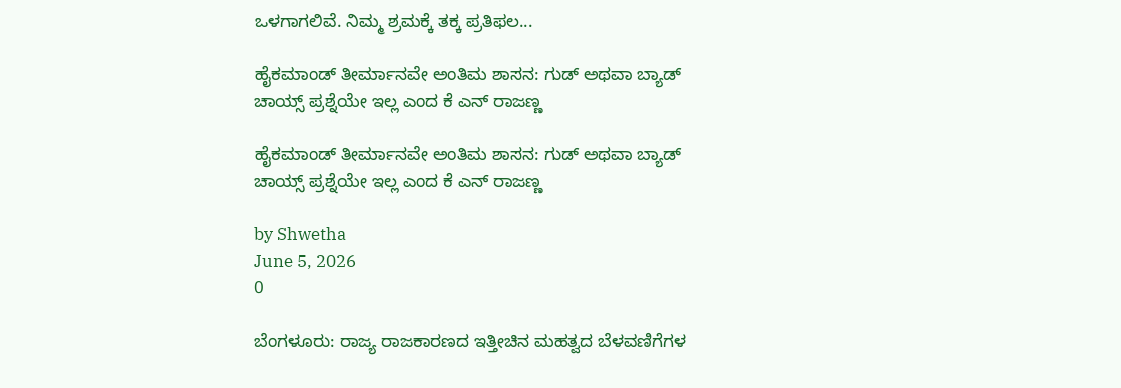ಒಳಗಾಗಲಿವೆ. ನಿಮ್ಮ ಶ್ರಮಕ್ಕೆ ತಕ್ಕ ಪ್ರತಿಫಲ...

ಹೈಕಮಾಂಡ್ ತೀರ್ಮಾನವೇ ಅಂತಿಮ ಶಾಸನ: ಗುಡ್ ಅಥವಾ ಬ್ಯಾಡ್ ಚಾಯ್ಸ್ ಪ್ರಶ್ನೆಯೇ ಇಲ್ಲ ಎಂದ ಕೆ ಎನ್ ರಾಜಣ್ಣ

ಹೈಕಮಾಂಡ್ ತೀರ್ಮಾನವೇ ಅಂತಿಮ ಶಾಸನ: ಗುಡ್ ಅಥವಾ ಬ್ಯಾಡ್ ಚಾಯ್ಸ್ ಪ್ರಶ್ನೆಯೇ ಇಲ್ಲ ಎಂದ ಕೆ ಎನ್ ರಾಜಣ್ಣ

by Shwetha
June 5, 2026
0

ಬೆಂಗಳೂರು: ರಾಜ್ಯ ರಾಜಕಾರಣದ ಇತ್ತೀಚಿನ ಮಹತ್ವದ ಬೆಳವಣಿಗೆಗಳ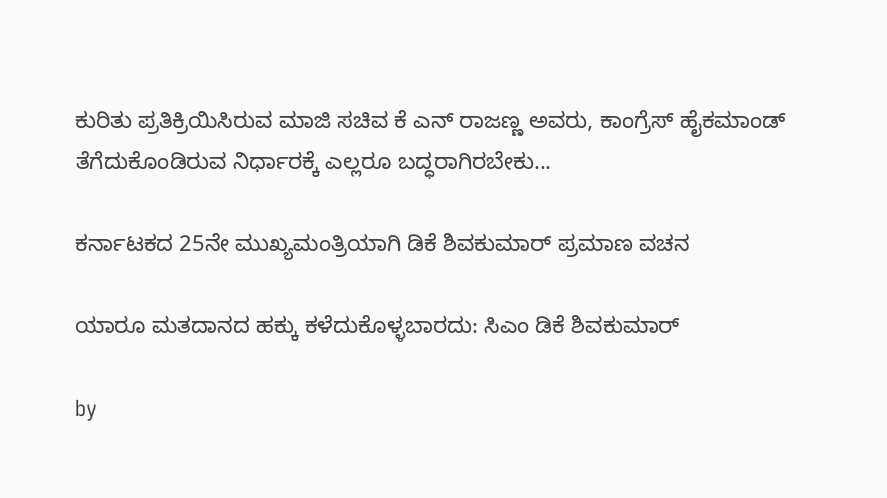ಕುರಿತು ಪ್ರತಿಕ್ರಿಯಿಸಿರುವ ಮಾಜಿ ಸಚಿವ ಕೆ ಎನ್ ರಾಜಣ್ಣ ಅವರು, ಕಾಂಗ್ರೆಸ್ ಹೈಕಮಾಂಡ್ ತೆಗೆದುಕೊಂಡಿರುವ ನಿರ್ಧಾರಕ್ಕೆ ಎಲ್ಲರೂ ಬದ್ಧರಾಗಿರಬೇಕು...

ಕರ್ನಾಟಕದ 25ನೇ ಮುಖ್ಯಮಂತ್ರಿಯಾಗಿ ಡಿಕೆ ಶಿವಕುಮಾರ್ ಪ್ರಮಾಣ ವಚನ

ಯಾರೂ ಮತದಾನದ ಹಕ್ಕು ಕಳೆದುಕೊಳ್ಳಬಾರದು: ಸಿಎಂ ಡಿಕೆ ಶಿವಕುಮಾರ್

by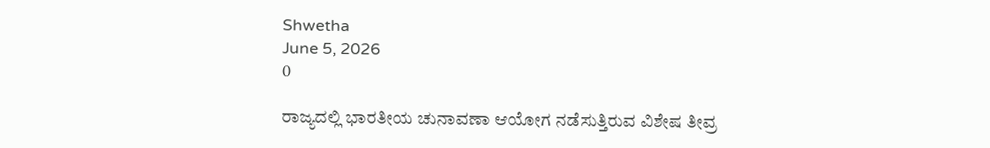Shwetha
June 5, 2026
0

ರಾಜ್ಯದಲ್ಲಿ ಭಾರತೀಯ ಚುನಾವಣಾ ಆಯೋಗ ನಡೆಸುತ್ತಿರುವ ವಿಶೇಷ ತೀವ್ರ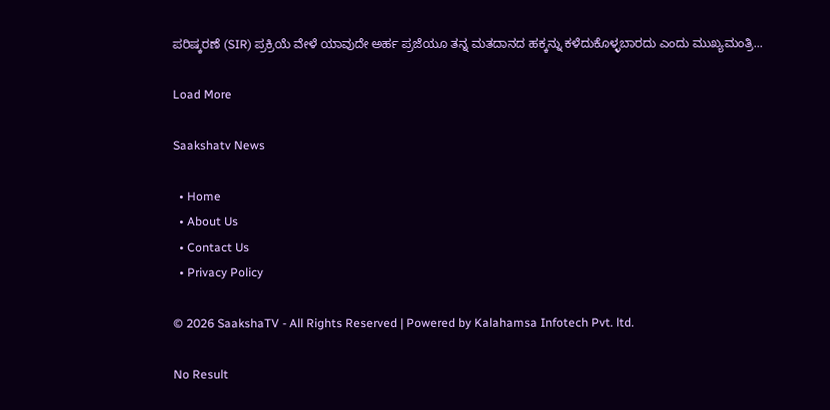ಪರಿಷ್ಕರಣೆ (SIR) ಪ್ರಕ್ರಿಯೆ ವೇಳೆ ಯಾವುದೇ ಅರ್ಹ ಪ್ರಜೆಯೂ ತನ್ನ ಮತದಾನದ ಹಕ್ಕನ್ನು ಕಳೆದುಕೊಳ್ಳಬಾರದು ಎಂದು ಮುಖ್ಯಮಂತ್ರಿ...

Load More

Saakshatv News

  • Home
  • About Us
  • Contact Us
  • Privacy Policy

© 2026 SaakshaTV - All Rights Reserved | Powered by Kalahamsa Infotech Pvt. ltd.

No Result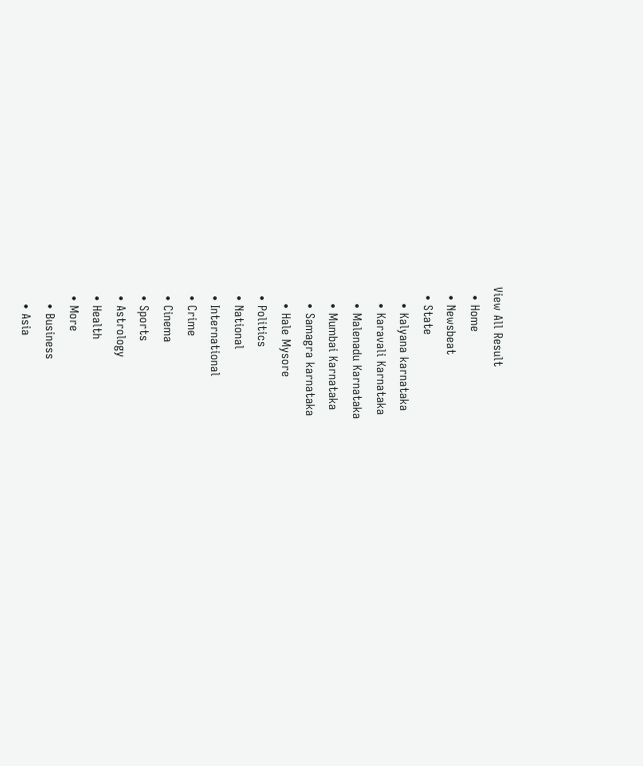View All Result
  • Home
  • Newsbeat
  • State
    • Kalyana karnataka
    • Karavali Karnataka
    • Malenadu Karnataka
    • Mumbai Karnataka
    • Samagra karnataka
    • Hale Mysore
  • Politics
  • National
  • International
  • Crime
  • Cinema
  • Sports
  • Astrology
  • Health
  • More
    • Business
    • Asia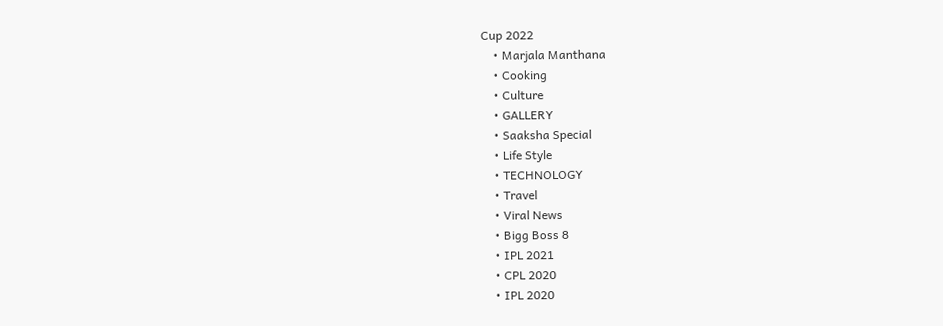Cup 2022
    • Marjala Manthana
    • Cooking
    • Culture
    • GALLERY
    • Saaksha Special
    • Life Style
    • TECHNOLOGY
    • Travel
    • Viral News
    • Bigg Boss 8
    • IPL 2021
    • CPL 2020
    • IPL 2020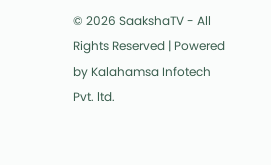© 2026 SaakshaTV - All Rights Reserved | Powered by Kalahamsa Infotech Pvt. ltd.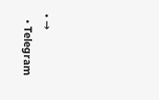• →
  • Telegram